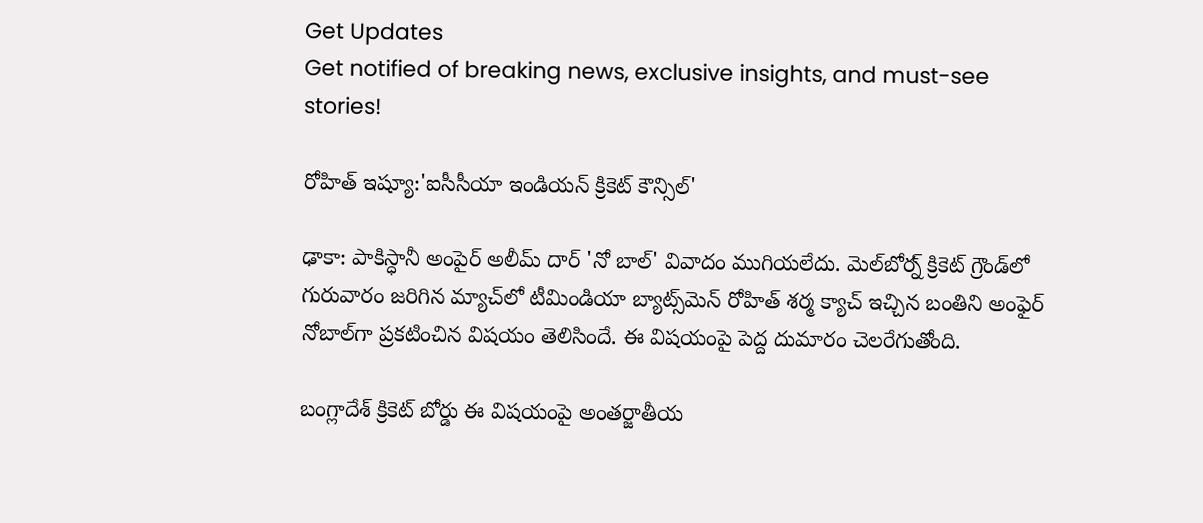Get Updates
Get notified of breaking news, exclusive insights, and must-see stories!

రోహిత్ ఇష్యూ:'ఐసీసీయా ఇండియన్ క్రికెట్ కౌన్సిల్'

ఢాకా: పాకిస్ధానీ అంపైర్ అలీమ్ దార్ 'నో బాల్' వివాదం ముగియలేదు. మెల్‌బోర్న్ క్రికెట్ గ్రౌండ్‌లో గురువారం జరిగిన మ్యాచ్‌లో టీమిండియా బ్యాట్స్‌మెన్ రోహిత్ శర్మ క్యాచ్ ఇచ్చిన బంతిని అంఫైర్ నోబాల్‌గా ప్రకటించిన విషయం తెలిసిందే. ఈ విషయంపై పెద్ద దుమారం చెలరేగుతోంది.

బంగ్లాదేశ్ క్రికెట్ బోర్డు ఈ విషయంపై అంతర్జాతీయ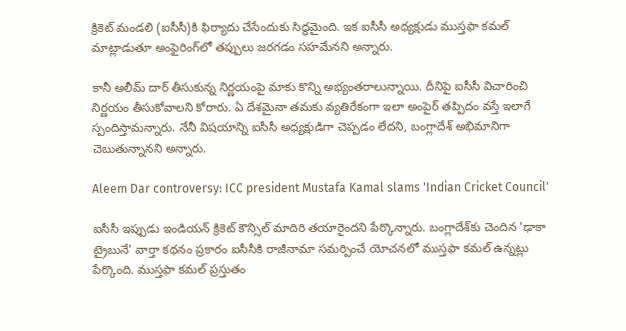క్రికెట్ మండలి (ఐసీసీ)కి ఫిర్యాదు చేసేందుకు సిద్ధమైంది. ఇక ఐసీసీ అధ్యక్షుడు ముస్తఫా కమల్ మాట్లాడుతూ అంఫైరింగ్‌లో తప్పులు జరగడం సహమేనని అన్నారు.

కానీ అలీమ్ దార్ తీసుకున్న నిర్ణయంపై మాకు కొన్ని అభ్యంతరాలున్నాయి. దీనిపై ఐసీసీ విచారించి నిర్ణయం తీసుకోవాలని కోరారు. ఏ దేశమైనా తమకు వ్యతిరేకంగా ఇలా అంపైర్ తప్పిదం వస్తే ఇలాగే స్పందిస్తామన్నారు. నేనీ విషయాన్ని ఐసీసీ అధ్యక్షుడిగా చెప్పడం లేదని, బంగ్లాదేశ్ అభిమానిగా చెబుతున్నానని అన్నారు.

Aleem Dar controversy: ICC president Mustafa Kamal slams 'Indian Cricket Council'

ఐసీసీ ఇప్పుడు ఇండియన్ క్రికెట్ కౌన్సిల్ మాదిరి తయారైందని పేర్కొన్నారు. బంగ్లాదేశ్‌కు చెందిన 'ఢాకా ట్రైబునే' వార్తా కథనం ప్రకారం ఐసీసీకి రాజీనామా సమర్పించే యోచనలో ముస్తఫా కమల్ ఉన్నట్లు పేర్కొంది. ముస్తఫా కమల్ ప్రస్తుతం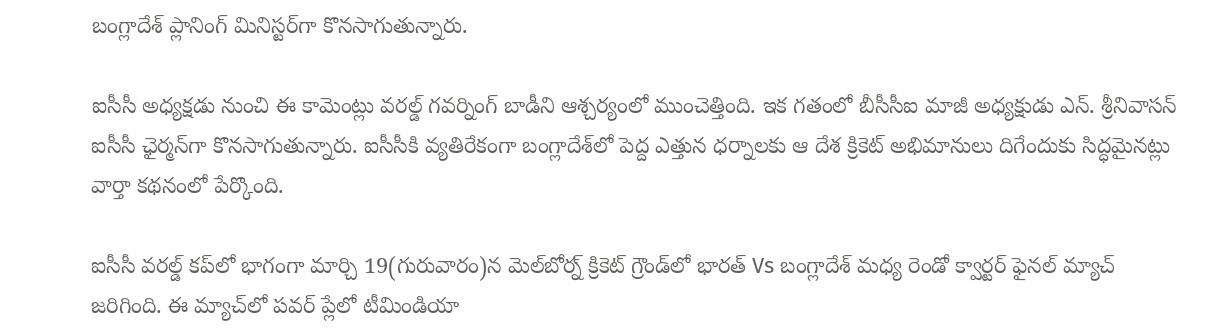బంగ్లాదేశ్ ప్లానింగ్ మినిస్టర్‌గా కొనసాగుతున్నారు.

ఐసీసీ అధ్యక్షడు నుంచి ఈ కామెంట్లు వరల్డ్ గవర్నింగ్ బాడీని ఆశ్చర్యంలో ముంచెత్తింది. ఇక గతంలో బీసీసీఐ మాజీ అధ్యక్షుడు ఎన్. శ్రీనివాసన్ ఐసీసీ ఛైర్మన్‌గా కొనసాగుతున్నారు. ఐసీసీకి వ్యతిరేకంగా బంగ్లాదేశ్‌లో పెద్ద ఎత్తున ధర్నాలకు ఆ దేశ క్రికెట్ అభిమానులు దిగేందుకు సిద్ధమైనట్లు వార్తా కథనంలో పేర్కొంది.

ఐసీసీ వరల్డ్ కప్‌లో భాగంగా మార్చి 19(గురువారం)న మెల్‌బోర్న్ క్రికెట్ గ్రౌండ్‌లో భారత్ Vs బంగ్లాదేశ్ మధ్య రెండో క్వార్టర్ ఫైనల్ మ్యాచ్ జరిగింది. ఈ మ్యాచ్‌లో పవర్ ప్లేలో టీమిండియా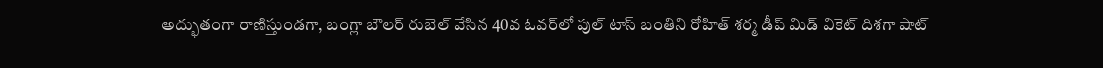అద్భుతంగా రాణిస్తుండగా, బంగ్లా బౌలర్ రుబెల్ వేసిన 40వ ఓవర్‌లో పుల్ టాస్ బంతిని రోహిత్ శర్మ డీప్ మిడ్ వికెట్ దిశగా షాట్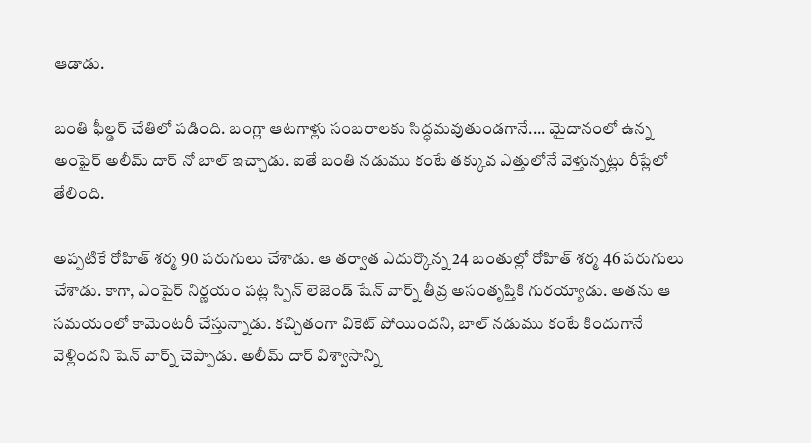ఆడాడు.

బంతి ఫీల్డర్ చేతిలో పడింది. బంగ్లా ఆటగాళ్లు సంబరాలకు సిద్ధమవుతుండగానే.... మైదానంలో ఉన్న అంఫైర్ అలీమ్ దార్ నో బాల్ ఇచ్చాడు. ఐతే బంతి నడుము కంటే తక్కువ ఎత్తులోనే వెళ్తున్నట్లు రీప్లేలో తేలింది.

అప్పటికే రోహిత్ శర్మ 90 పరుగులు చేశాడు. ఆ తర్వాత ఎదుర్కొన్న 24 బంతుల్లో రోహిత్ శర్మ 46 పరుగులు చేశాడు. కాగా, ఎంపైర్ నిర్ణయం పట్ల స్పిన్ లెజెండ్ షేన్ వార్న్ తీవ్ర అసంతృప్తికి గురయ్యాడు. అతను ఆ సమయంలో కామెంటరీ చేస్తున్నాడు. కచ్చితంగా వికెట్ పోయిందని, బాల్ నడుము కంటే కిందుగానే వెళ్లిందని షెన్ వార్న్ చెప్పాడు. అలీమ్ దార్ విశ్వాసాన్ని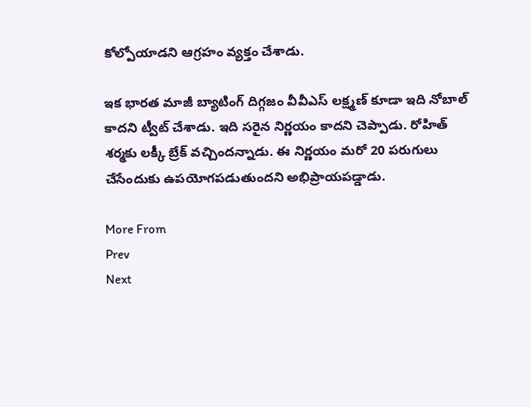కోల్పోయాడని ఆగ్రహం వ్యక్తం చేశాడు.

ఇక భారత మాజీ బ్యాటింగ్ దిగ్గజం వీవీఎస్ లక్ష్మణ్ కూడా ఇది నోబాల్ కాదని ట్వీట్ చేశాడు. ఇది సరైన నిర్ణయం కాదని చెప్పాడు. రోహిత్ శర్మకు లక్కీ బ్రేక్ వచ్చిందన్నాడు. ఈ నిర్ణయం మరో 20 పరుగులు చేసేందుకు ఉపయోగపడుతుందని అభిప్రాయపడ్డాడు.

More From
Prev
Next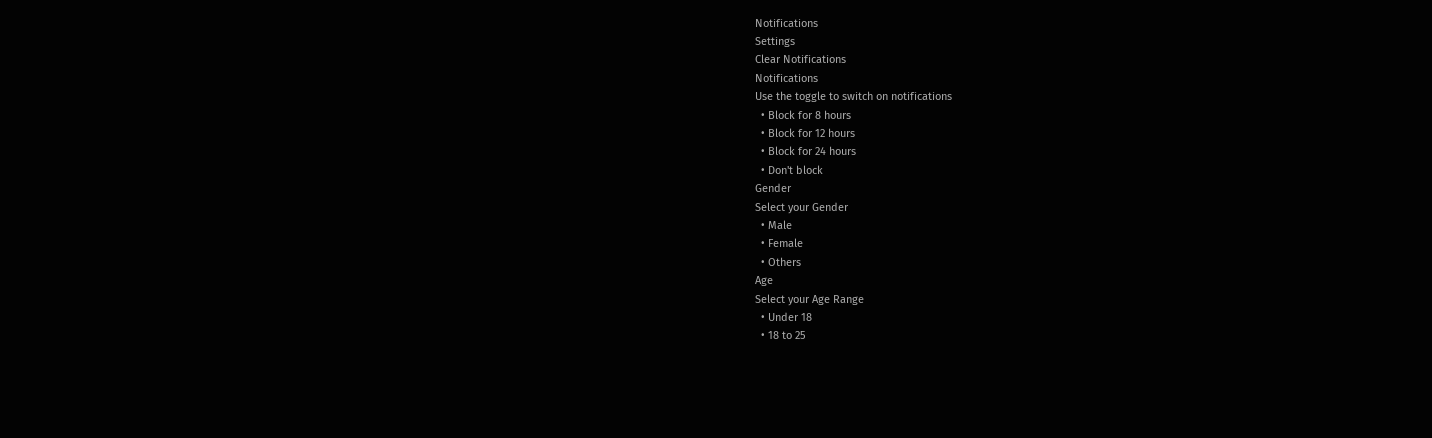Notifications
Settings
Clear Notifications
Notifications
Use the toggle to switch on notifications
  • Block for 8 hours
  • Block for 12 hours
  • Block for 24 hours
  • Don't block
Gender
Select your Gender
  • Male
  • Female
  • Others
Age
Select your Age Range
  • Under 18
  • 18 to 25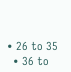• 26 to 35
  • 36 to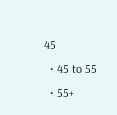45
  • 45 to 55
  • 55+